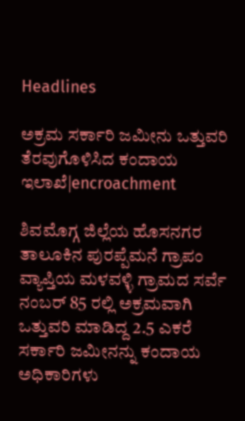Headlines

ಅಕ್ರಮ ಸರ್ಕಾರಿ ಜಮೀನು ಒತ್ತುವರಿ ತೆರವುಗೊಳಿಸಿದ ಕಂದಾಯ ಇಲಾಖೆ|encroachment

ಶಿವಮೊಗ್ಗ ಜಿಲ್ಲೆಯ ಹೊಸನಗರ ತಾಲೂಕಿನ ಪುರಪ್ಪೆಮನೆ ಗ್ರಾಪಂ ವ್ಯಾಪ್ತಿಯ ಮಳವಳ್ಳಿ ಗ್ರಾಮದ ಸರ್ವೆ ನಂಬರ್ 85 ರಲ್ಲಿ ಅಕ್ರಮವಾಗಿ ಒತ್ತುವರಿ ಮಾಡಿದ್ದ 2.5 ಎಕರೆ ಸರ್ಕಾರಿ ಜಮೀನನ್ನು ಕಂದಾಯ ಅಧಿಕಾರಿಗಳು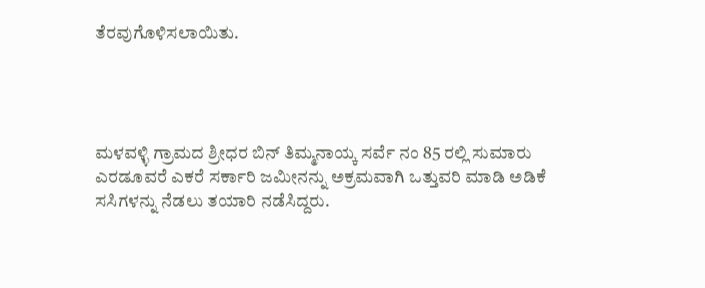ತೆರವುಗೊಳಿಸಲಾಯಿತು.




ಮಳವಳ್ಳಿ ಗ್ರಾಮದ ಶ್ರೀಧರ ಬಿನ್ ತಿಮ್ಮನಾಯ್ಕ ಸರ್ವೆ ನಂ 85 ರಲ್ಲಿ ಸುಮಾರು ಎರಡೂವರೆ ಎಕರೆ ಸರ್ಕಾರಿ ಜಮೀನನ್ನು ಅಕ್ರಮವಾಗಿ ಒತ್ತುವರಿ ಮಾಡಿ ಅಡಿಕೆ ಸಸಿಗಳನ್ನು ನೆಡಲು ತಯಾರಿ ನಡೆಸಿದ್ದರು.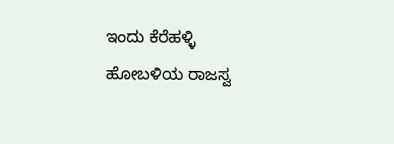ಇಂದು ಕೆರೆಹಳ್ಳಿ ಹೋಬಳಿಯ ರಾಜಸ್ವ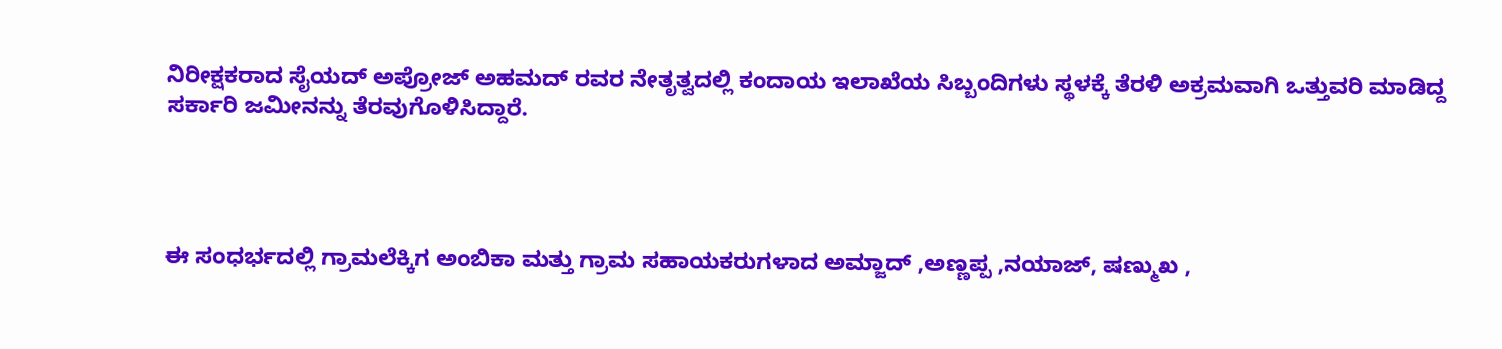ನಿರೀಕ್ಷಕರಾದ ಸೈಯದ್ ಅಪ್ರೋಜ್ ಅಹಮದ್ ರವರ ನೇತೃತ್ವದಲ್ಲಿ ಕಂದಾಯ ಇಲಾಖೆಯ ಸಿಬ್ಬಂದಿಗಳು ಸ್ಥಳಕ್ಕೆ ತೆರಳಿ ಅಕ್ರಮವಾಗಿ ಒತ್ತುವರಿ ಮಾಡಿದ್ದ ಸರ್ಕಾರಿ ಜಮೀನನ್ನು ತೆರವುಗೊಳಿಸಿದ್ದಾರೆ.




ಈ ಸಂಧರ್ಭದಲ್ಲಿ ಗ್ರಾಮಲೆಕ್ಕಿಗ ಅಂಬಿಕಾ ಮತ್ತು ಗ್ರಾಮ ಸಹಾಯಕರುಗಳಾದ ಅಮ್ಜಾದ್ ,ಅಣ್ಣಪ್ಪ ,ನಯಾಜ್‌, ಷಣ್ಮುಖ ,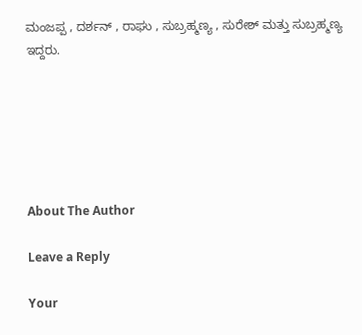ಮಂಜಪ್ಪ , ದರ್ಶನ್ , ರಾಘು , ಸುಬ್ರಹ್ಮಣ್ಯ , ಸುರೇಶ್ ಮತ್ತು ಸುಬ್ರಹ್ಮಣ್ಯ ಇದ್ದರು.






About The Author

Leave a Reply

Your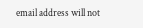email address will not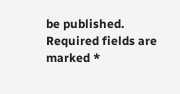be published. Required fields are marked *